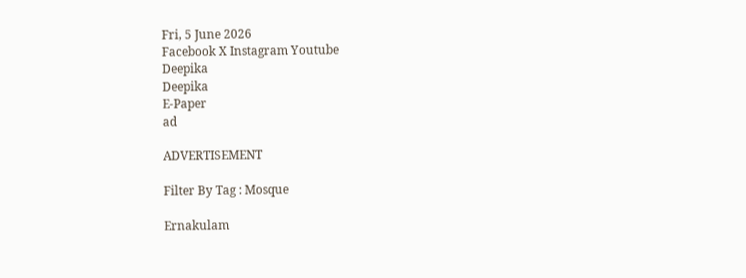Fri, 5 June 2026
Facebook X Instagram Youtube
Deepika
Deepika
E-Paper
ad

ADVERTISEMENT

Filter By Tag : Mosque

Ernakulam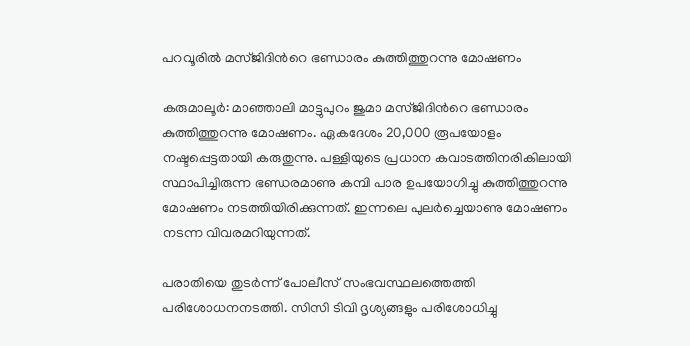പറവൂരിൽ മസ്ജിദിന്‍റെ ഭണ്ഡാരം കുത്തിത്തുറന്നു മോഷണം

കരുമാലൂർ: മാഞ്ഞാലി മാട്ടുപുറം ജുമാ മസ്ജിദിന്‍റെ ഭണ്ഡാരം കുത്തിത്തുറന്നു മോഷണം. ഏകദേശം 20,000 രൂപയോളം നഷ്ടപ്പെട്ടതായി കരുതുന്നു. പള്ളിയുടെ പ്രധാന കവാടത്തിനരികിലായി സ്ഥാപിച്ചിരുന്ന ഭണ്ഡരമാണു കമ്പി പാര ഉപയോഗിച്ചു കുത്തിത്തുറന്നു മോഷണം നടത്തിയിരിക്കുന്നത്. ഇന്നലെ പുലർച്ചെയാണു മോഷണം നടന്ന വിവരമറിയുന്നത്.

പരാതിയെ തുടർന്ന് പോലീസ് സംഭവസ്ഥലത്തെത്തി പരിശോധനനടത്തി. സിസി ടിവി ദൃശ്യങ്ങളും പരിശോധിച്ചു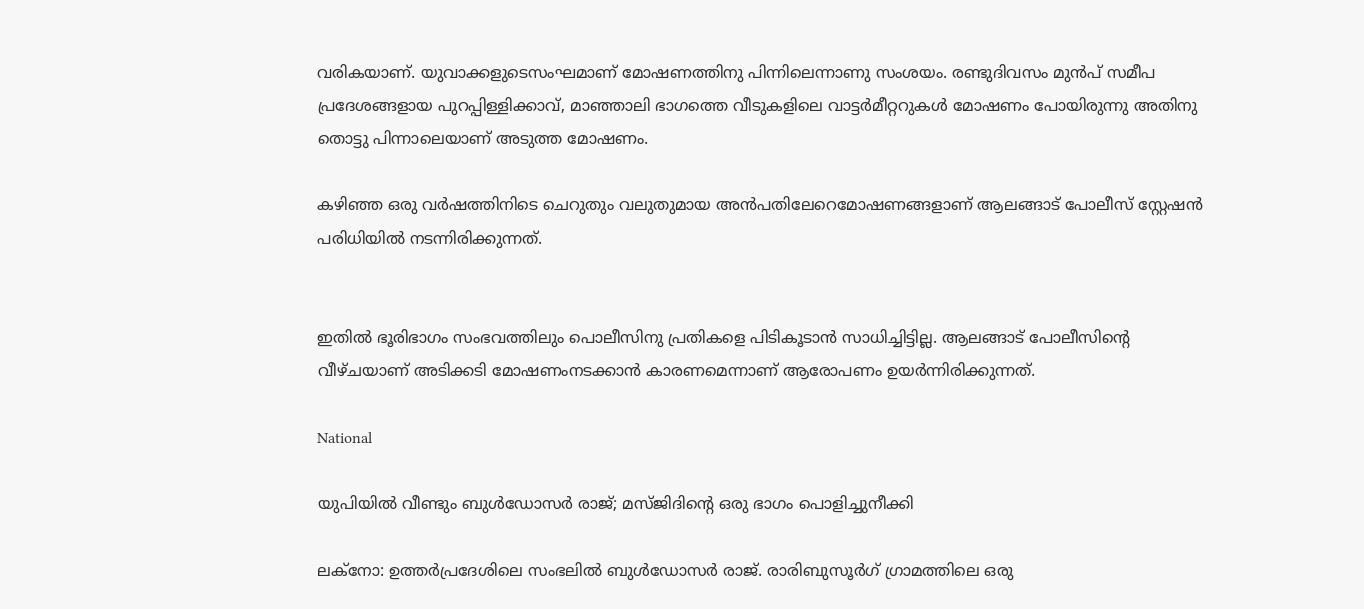വരികയാണ്. യുവാക്കളുടെസംഘമാണ് മോഷണത്തിനു പിന്നിലെന്നാണു സംശയം. രണ്ടുദിവസം മുൻപ് സമീപ പ്രദേശങ്ങളായ പുറപ്പിള്ളിക്കാവ്, മാഞ്ഞാലി ഭാഗത്തെ വീടുകളിലെ വാട്ടർമീറ്ററുകൾ മോഷണം പോയിരുന്നു അതിനു തൊട്ടു പിന്നാലെയാണ് അടുത്ത മോഷണം.

കഴിഞ്ഞ ഒരു വർഷത്തിനിടെ ചെറുതും വലുതുമായ അൻപതിലേറെമോഷണങ്ങളാണ് ആലങ്ങാട് പോലീസ് സ്റ്റേഷൻ പരിധിയിൽ നടന്നിരിക്കുന്നത്.


ഇതിൽ ഭൂരിഭാഗം സംഭവത്തിലും പൊലീസിനു പ്രതികളെ പിടികൂടാൻ സാധിച്ചിട്ടില്ല. ആലങ്ങാട് പോലീസിന്‍റെ വീഴ്ചയാണ് അടിക്കടി മോഷണംനടക്കാൻ കാരണമെന്നാണ് ആരോപണം ഉയർന്നിരിക്കുന്നത്.

National

യുപിയിൽ വീണ്ടും ബുൾഡോസർ രാജ്; മസ്ജിദിന്‍റെ ഒരു ഭാഗം പൊളിച്ചുനീക്കി

ലക്നോ: ഉത്തർപ്രദേശിലെ സംഭലിൽ ബുൾഡോസർ രാജ്. രാരിബുസൂർഗ് ഗ്രാമത്തിലെ ഒരു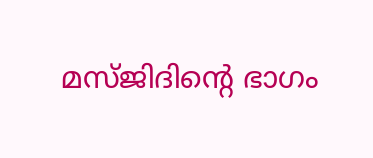മസ്ജിദിന്‍റെ ഭാഗം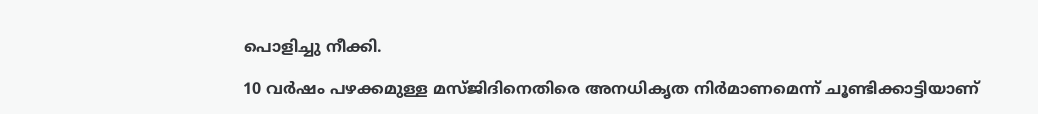പൊളിച്ചു നീക്കി.

10 വർഷം പഴക്കമുള്ള മസ്ജിദിനെതിരെ അനധികൃത നിർമാണമെന്ന് ചൂണ്ടിക്കാട്ടിയാണ്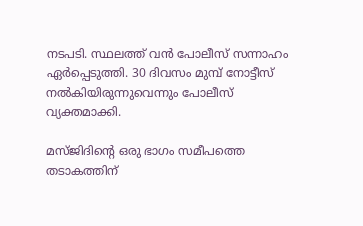നടപടി. സ്ഥലത്ത് വൻ പോലീസ് സന്നാഹം ഏർപ്പെടുത്തി. 30 ദിവസം മുമ്പ് നോട്ടീസ് നൽകിയിരുന്നുവെന്നും പോലീസ് വ്യക്തമാക്കി.

മസ്ജിദിന്‍റെ ഒരു ഭാഗം സമീപത്തെ തടാകത്തിന്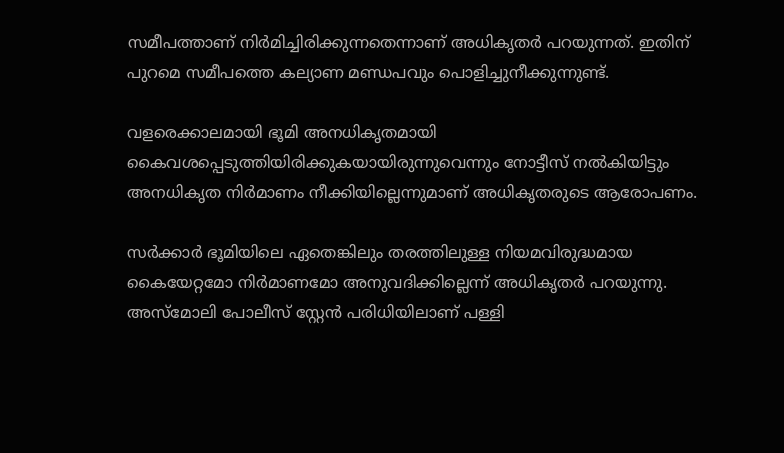സമീപത്താണ് നിര്‍മിച്ചിരിക്കുന്നതെന്നാണ് അധികൃതര്‍ പറയുന്നത്. ഇതിന് പുറമെ സമീപത്തെ കല്യാണ മണ്ഡപവും പൊളിച്ചുനീക്കുന്നുണ്ട്.

വളരെക്കാലമായി ഭൂമി അനധികൃതമായി കൈവശപ്പെടുത്തിയിരിക്കുകയായിരുന്നുവെന്നും നോട്ടീസ് നൽകിയിട്ടും അനധികൃത നിർമാണം നീക്കിയില്ലെന്നുമാണ് അധികൃതരുടെ ആരോപണം.

സർക്കാർ ഭൂമിയിലെ ഏതെങ്കിലും തരത്തിലുള്ള നിയമവിരുദ്ധമായ കൈയേറ്റമോ നിർമാണമോ അനുവദിക്കില്ലെന്ന് അധികൃതർ പറയുന്നു. അസ്‌മോലി പോലീസ് സ്റ്റേൻ പരിധിയിലാണ് പള്ളി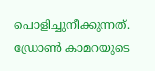പൊളിച്ചുനീക്കുന്നത്. ഡ്രോൺ കാമറയുടെ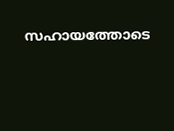സഹായത്തോടെ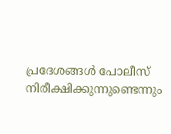പ്രദേശങ്ങൾ പോലീസ് നിരീക്ഷിക്കുന്നുണ്ടെന്നും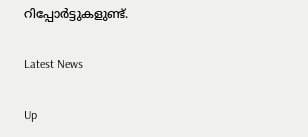റിപ്പോര്‍ട്ടുകളുണ്ട്.

Latest News

Up